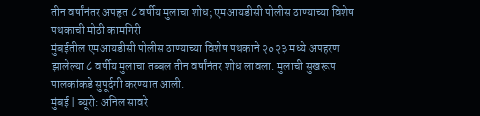तीन वर्षांनंतर अपहृत ८ वर्षीय मुलाचा शोध; एमआयडीसी पोलीस ठाण्याच्या विशेष पथकाची मोठी कामगिरी
मुंबईतील एमआयडीसी पोलीस ठाण्याच्या विशेष पथकाने २०२३ मध्ये अपहरण झालेल्या ८ वर्षीय मुलाचा तब्बल तीन वर्षांनंतर शोध लावला. मुलाची सुखरूप पालकांकडे सुपूर्दगी करण्यात आली.
मुंबई | ब्यूरो: अनिल सावरे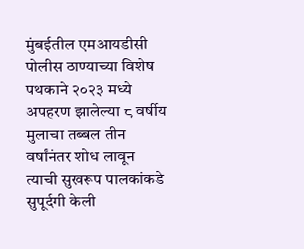मुंबईतील एमआयडीसी पोलीस ठाण्याच्या विशेष पथकाने २०२३ मध्ये अपहरण झालेल्या ८ वर्षीय मुलाचा तब्बल तीन वर्षांनंतर शोध लावून त्याची सुखरूप पालकांकडे सुपूर्दगी केली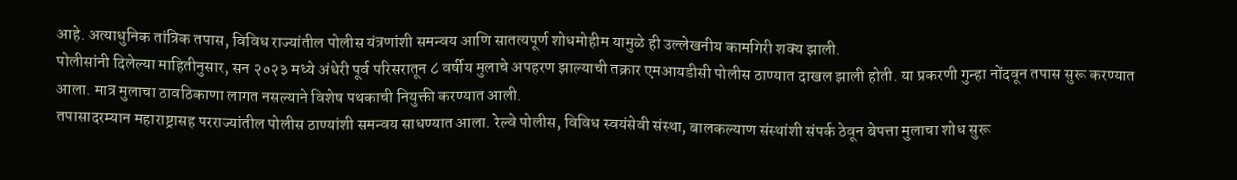आहे. अत्याधुनिक तांत्रिक तपास, विविध राज्यांतील पोलीस यंत्रणांशी समन्वय आणि सातत्यपूर्ण शोधमोहीम यामुळे ही उल्लेखनीय कामगिरी शक्य झाली.
पोलीसांनी दिलेल्या माहितीनुसार, सन २०२३ मध्ये अंधेरी पूर्व परिसरातून ८ वर्षीय मुलाचे अपहरण झाल्याची तक्रार एमआयडीसी पोलीस ठाण्यात दाखल झाली होती. या प्रकरणी गुन्हा नोंदवून तपास सुरू करण्यात आला. मात्र मुलाचा ठावठिकाणा लागत नसल्याने विशेष पथकाची नियुक्ती करण्यात आली.
तपासादरम्यान महाराष्ट्रासह परराज्यांतील पोलीस ठाण्यांशी समन्वय साधण्यात आला. रेल्वे पोलीस, विविध स्वयंसेवी संस्था, बालकल्याण संस्थांशी संपर्क ठेवून बेपत्ता मुलाचा शोध सुरू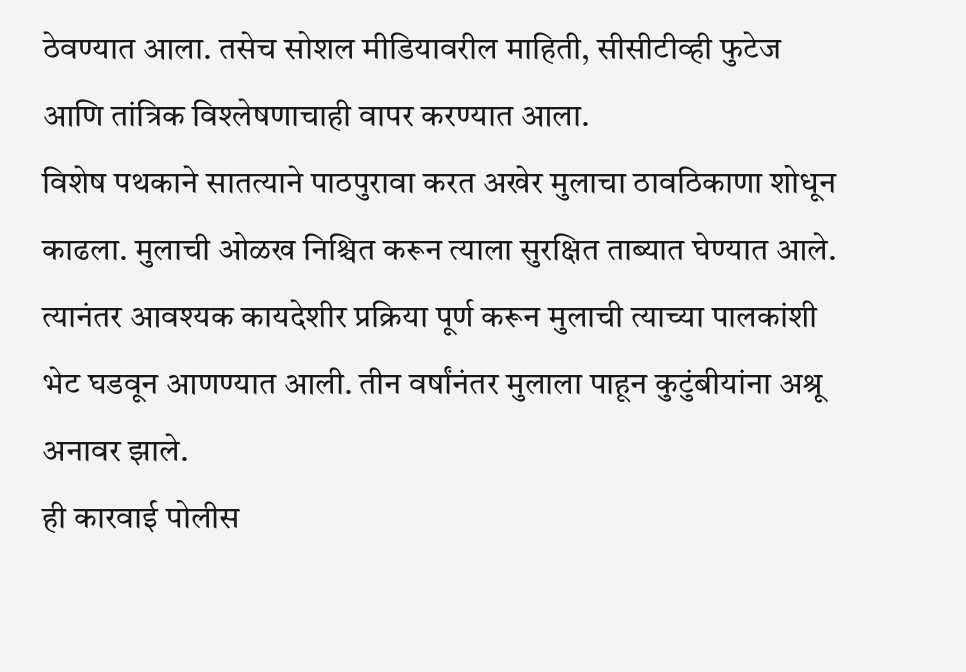ठेवण्यात आला. तसेच सोशल मीडियावरील माहिती, सीसीटीव्ही फुटेज आणि तांत्रिक विश्लेषणाचाही वापर करण्यात आला.
विशेष पथकाने सातत्याने पाठपुरावा करत अखेर मुलाचा ठावठिकाणा शोधून काढला. मुलाची ओळख निश्चित करून त्याला सुरक्षित ताब्यात घेण्यात आले. त्यानंतर आवश्यक कायदेशीर प्रक्रिया पूर्ण करून मुलाची त्याच्या पालकांशी भेट घडवून आणण्यात आली. तीन वर्षांनंतर मुलाला पाहून कुटुंबीयांना अश्रू अनावर झाले.
ही कारवाई पोलीस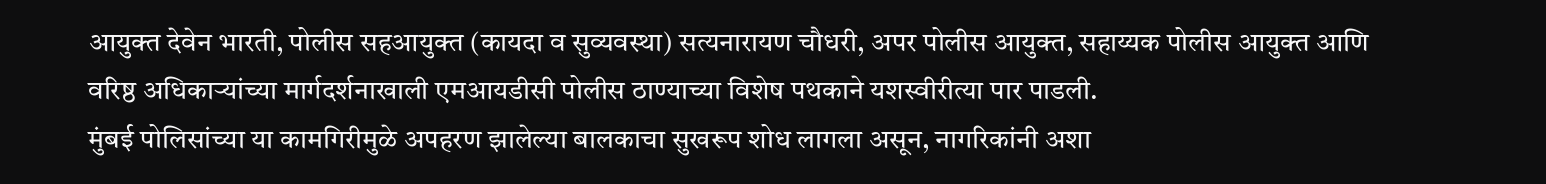आयुक्त देवेन भारती, पोलीस सहआयुक्त (कायदा व सुव्यवस्था) सत्यनारायण चौधरी, अपर पोलीस आयुक्त, सहाय्यक पोलीस आयुक्त आणि वरिष्ठ अधिकाऱ्यांच्या मार्गदर्शनाखाली एमआयडीसी पोलीस ठाण्याच्या विशेष पथकाने यशस्वीरीत्या पार पाडली.
मुंबई पोलिसांच्या या कामगिरीमुळे अपहरण झालेल्या बालकाचा सुखरूप शोध लागला असून, नागरिकांनी अशा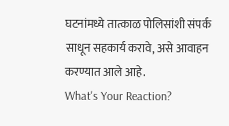घटनांमध्ये तात्काळ पोलिसांशी संपर्क साधून सहकार्य करावे, असे आवाहन करण्यात आले आहे.
What's Your Reaction?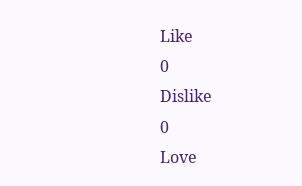Like
0
Dislike
0
Love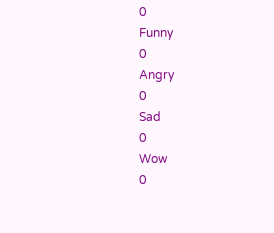0
Funny
0
Angry
0
Sad
0
Wow
0